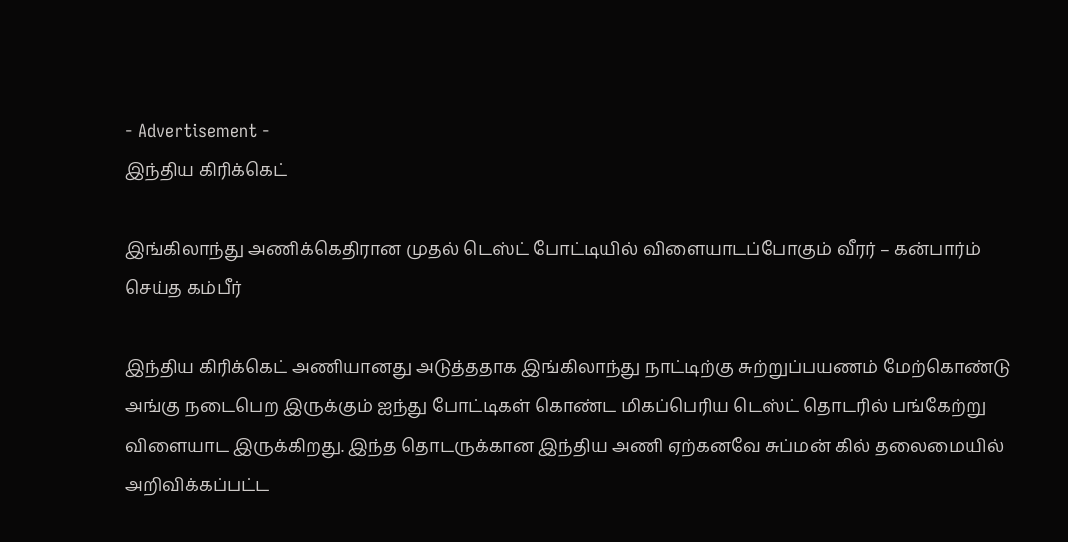- Advertisement -
இந்திய கிரிக்கெட்

இங்கிலாந்து அணிக்கெதிரான முதல் டெஸ்ட் போட்டியில் விளையாடப்போகும் வீரர் – கன்பார்ம் செய்த கம்பீர்

இந்திய கிரிக்கெட் அணியானது அடுத்ததாக இங்கிலாந்து நாட்டிற்கு சுற்றுப்பயணம் மேற்கொண்டு அங்கு நடைபெற இருக்கும் ஐந்து போட்டிகள் கொண்ட மிகப்பெரிய டெஸ்ட் தொடரில் பங்கேற்று விளையாட இருக்கிறது. இந்த தொடருக்கான இந்திய அணி ஏற்கனவே சுப்மன் கில் தலைமையில் அறிவிக்கப்பட்ட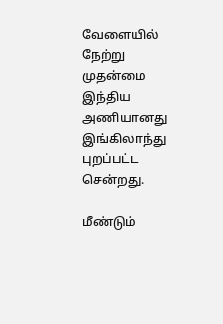வேளையில் நேற்று முதன்மை இந்திய அணியானது இங்கிலாந்து புறப்பட்ட சென்றது.

மீண்டும்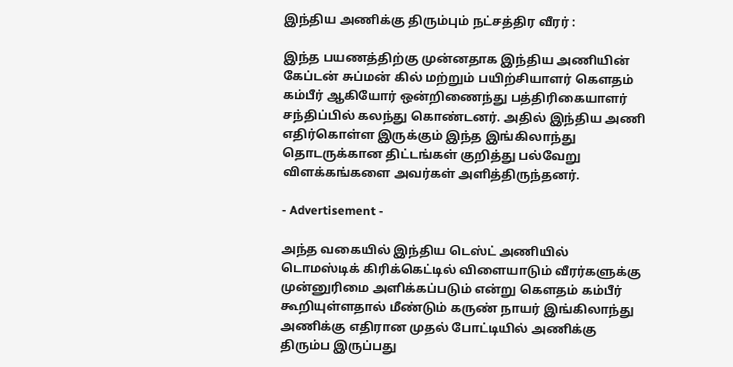இந்திய அணிக்கு திரும்பும் நட்சத்திர வீரர் :

இந்த பயணத்திற்கு முன்னதாக இந்திய அணியின் கேப்டன் சுப்மன் கில் மற்றும் பயிற்சியாளர் கௌதம் கம்பீர் ஆகியோர் ஒன்றிணைந்து பத்திரிகையாளர் சந்திப்பில் கலந்து கொண்டனர். அதில் இந்திய அணி எதிர்கொள்ள இருக்கும் இந்த இங்கிலாந்து தொடருக்கான திட்டங்கள் குறித்து பல்வேறு விளக்கங்களை அவர்கள் அளித்திருந்தனர்.

- Advertisement -

அந்த வகையில் இந்திய டெஸ்ட் அணியில் டொமஸ்டிக் கிரிக்கெட்டில் விளையாடும் வீரர்களுக்கு முன்னுரிமை அளிக்கப்படும் என்று கௌதம் கம்பீர் கூறியுள்ளதால் மீண்டும் கருண் நாயர் இங்கிலாந்து அணிக்கு எதிரான முதல் போட்டியில் அணிக்கு திரும்ப இருப்பது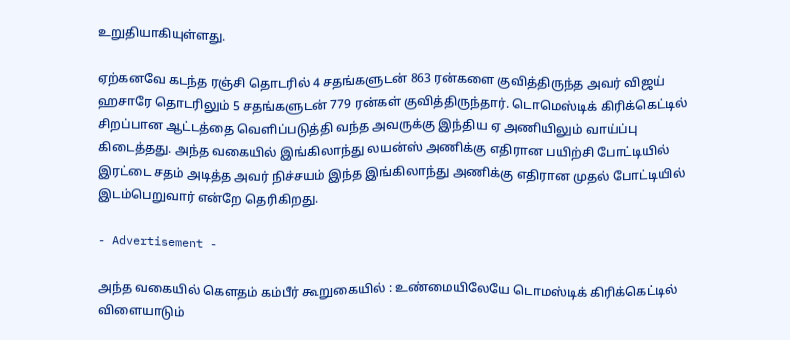உறுதியாகியுள்ளது.

ஏற்கனவே கடந்த ரஞ்சி தொடரில் 4 சதங்களுடன் 863 ரன்களை குவித்திருந்த அவர் விஜய் ஹசாரே தொடரிலும் 5 சதங்களுடன் 779 ரன்கள் குவித்திருந்தார். டொமெஸ்டிக் கிரிக்கெட்டில் சிறப்பான ஆட்டத்தை வெளிப்படுத்தி வந்த அவருக்கு இந்திய ஏ அணியிலும் வாய்ப்பு கிடைத்தது. அந்த வகையில் இங்கிலாந்து லயன்ஸ் அணிக்கு எதிரான பயிற்சி போட்டியில் இரட்டை சதம் அடித்த அவர் நிச்சயம் இந்த இங்கிலாந்து அணிக்கு எதிரான முதல் போட்டியில் இடம்பெறுவார் என்றே தெரிகிறது.

- Advertisement -

அந்த வகையில் கௌதம் கம்பீர் கூறுகையில் : உண்மையிலேயே டொமஸ்டிக் கிரிக்கெட்டில் விளையாடும்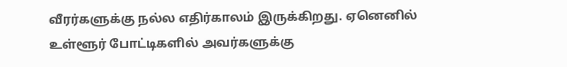வீரர்களுக்கு நல்ல எதிர்காலம் இருக்கிறது. ஏனெனில் உள்ளூர் போட்டிகளில் அவர்களுக்கு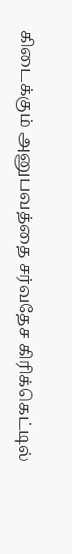கிடைக்கும் அனுபவத்தை சர்வதேச கிரிக்கெட்டில்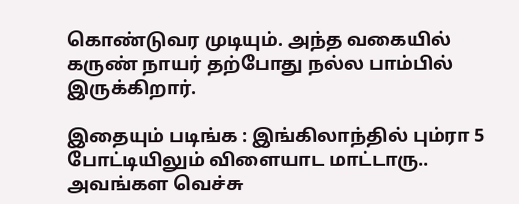கொண்டுவர முடியும். அந்த வகையில் கருண் நாயர் தற்போது நல்ல பாம்பில் இருக்கிறார்.

இதையும் படிங்க : இங்கிலாந்தில் பும்ரா 5 போட்டியிலும் விளையாட மாட்டாரு.. அவங்கள வெச்சு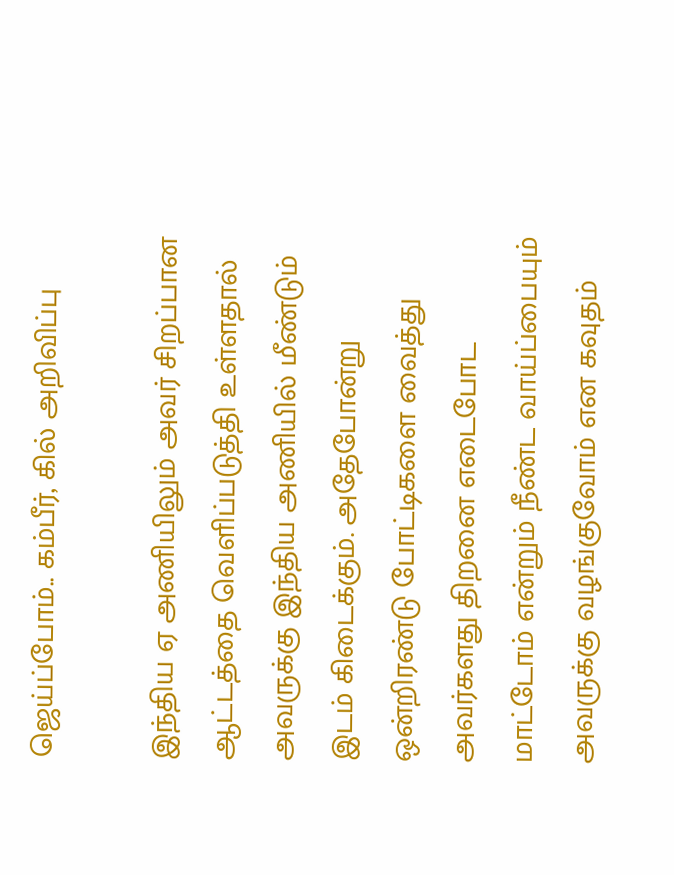ஜெய்ப்போம்.. கம்பீர், கில் அறிவிப்பு

இந்திய ஏ அணியிலும் அவர் சிறப்பான ஆட்டத்தை வெளிப்படுத்தி உள்ளதால் அவருக்கு இந்திய அணியில் மீண்டும் இடம் கிடைக்கும். அதேபோன்று ஒன்றிரண்டு போட்டிகளை வைத்து அவர்களது திறனை எடைபோட மாட்டோம் என்றும் நீண்ட வாய்ப்பையும் அவருக்கு வழங்குவோம் என கவுதம்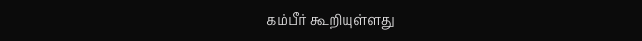கம்பீர் கூறியுள்ளது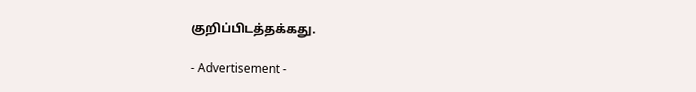குறிப்பிடத்தக்கது.

- Advertisement -